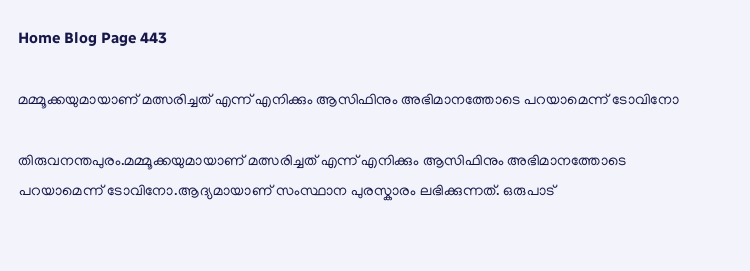Home Blog Page 443

മമ്മൂക്കയുമായാണ് മത്സരിച്ചത് എന്ന് എനിക്കും ആസിഫിനും അഭിമാനത്തോടെ പറയാമെന്ന് ടോവിനോ

തിരുവനന്തപുരം.മമ്മൂക്കയുമായാണ് മത്സരിച്ചത് എന്ന് എനിക്കും ആസിഫിനും അഭിമാനത്തോടെ പറയാമെന്ന് ടോവിനോ.ആദ്യമായാണ് സംസ്ഥാന പുരസ്കാരം ലഭിക്കുന്നത്. ഒരുപാട്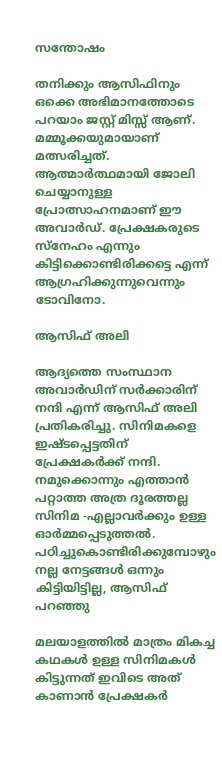സന്തോഷം

തനിക്കും ആസിഫിനും ഒക്കെ അഭിമാനത്തോടെ പറയാം ജസ്റ്റ് മിസ്സ് ആണ്. മമ്മൂക്കയുമായാണ് മത്സരിച്ചത്. ആത്മാർത്ഥമായി ജോലി ചെയ്യാനുള്ള പ്രോത്സാഹനമാണ് ഈ അവാര്‍ഡ്. പ്രേക്ഷകരുടെ സ്നേഹം എന്നും കിട്ടിക്കൊണ്ടിരിക്കട്ടെ എന്ന് ആഗ്രഹിക്കുന്നുവെന്നും ടോവിനോ.

ആസിഫ് അലി

ആദ്യത്തെ സംസ്ഥാന അവാർഡിന് സർക്കാരിന് നന്ദി എന്ന് ആസിഫ് അലി പ്രതികരിച്ചു. സിനിമകളെ ഇഷ്ടപ്പെട്ടതിന് പ്രേക്ഷകർക്ക് നന്ദി. നമുക്കൊന്നും എത്താൻ പറ്റാത്ത അത്ര ദൂരത്തല്ല സിനിമ -എല്ലാവർക്കും ഉള്ള ഓർമ്മപ്പെടുത്തൽ. പഠിച്ചുകൊണ്ടിരിക്കുമ്പോഴും നല്ല നേട്ടങ്ങൾ ഒന്നും കിട്ടിയിട്ടില്ല, ആസിഫ് പറഞ്ഞു

മലയാളത്തിൽ മാത്രം മികച്ച കഥകൾ ഉള്ള സിനിമകൾ കിട്ടുന്നത് ഇവിടെ അത് കാണാൻ പ്രേക്ഷകർ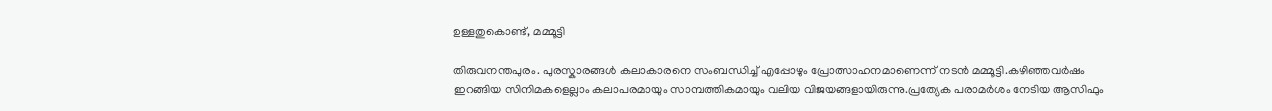ഉള്ളതുകൊണ്ട്, മമ്മൂട്ടി

തിരുവനന്തപുരം. പുരസ്കാരങ്ങൾ കലാകാരനെ സംബന്ധിച്ച് എപ്പോഴും പ്രോത്സാഹനമാണെന്ന് നടന്‍ മമ്മൂട്ടി.കഴിഞ്ഞവർഷം ഇറങ്ങിയ സിനിമകളെല്ലാം കലാപരമായും സാമ്പത്തികമായും വലിയ വിജയങ്ങളായിരുന്നു.പ്രത്യേക പരാമർശം നേടിയ ആസിഫും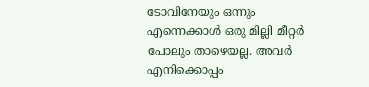ടോവിനേയും ഒന്നും എന്നെക്കാൾ ഒരു മില്ലി മീറ്റർ പോലും താഴെയല്ല. അവർ എനിക്കൊപ്പം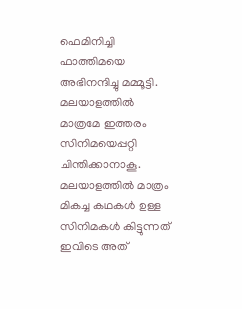ഫെമിനിച്ചി ഫാത്തിമയെ അഭിനന്ദിച്ചു മമ്മൂട്ടി. മലയാളത്തിൽ മാത്രമേ ഇത്തരം സിനിമയെപ്പറ്റി ചിന്തിക്കാനാകൂ. മലയാളത്തിൽ മാത്രം മികച്ച കഥകൾ ഉള്ള സിനിമകൾ കിട്ടുന്നത് ഇവിടെ അത്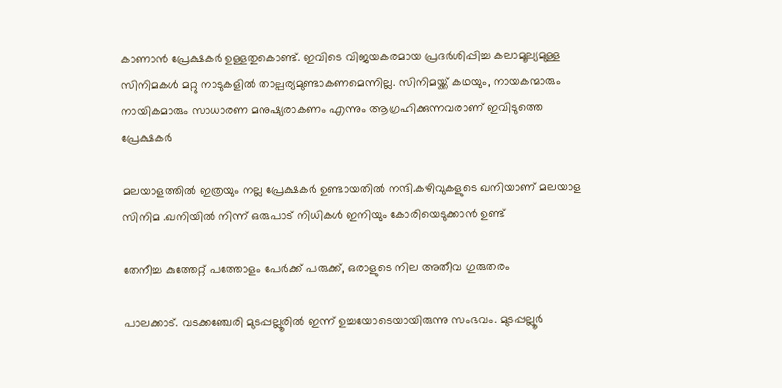കാണാൻ പ്രേക്ഷകർ ഉള്ളതുകൊണ്ട്. ഇവിടെ വിജയകരമായ പ്രദർശിപ്പിച്ച കലാമൂല്യമുള്ള സിനിമകൾ മറ്റു നാടുകളിൽ താല്പര്യമുണ്ടാകണമെന്നില്ല. സിനിമയ്ക്ക് കഥയും, നായകന്മാരും നായികമാരും സാധാരണ മനുഷ്യരാകണം എന്നും ആഗ്രഹിക്കുന്നവരാണ് ഇവിടുത്തെ പ്രേക്ഷകർ

മലയാളത്തിൽ ഇത്രയും നല്ല പ്രേക്ഷകർ ഉണ്ടായതിൽ നന്ദി.കഴിവുകളുടെ ഖനിയാണ് മലയാള സിനിമ .ഖനിയിൽ നിന്ന് ഒരുപാട് നിധികൾ ഇനിയും കോരിയെടുക്കാൻ ഉണ്ട്

തേനീച്ച കുത്തേറ്റ് പത്തോളം പേർക്ക് പരുക്ക്, ഒരാളുടെ നില അതീവ ഗുരുതരം

പാലക്കാട്. വടക്കഞ്ചേരി മുടപ്പല്ലൂരിൽ ഇന്ന് ഉച്ചയോടെയായിരുന്നു സംഭവം. മുടപ്പല്ലൂർ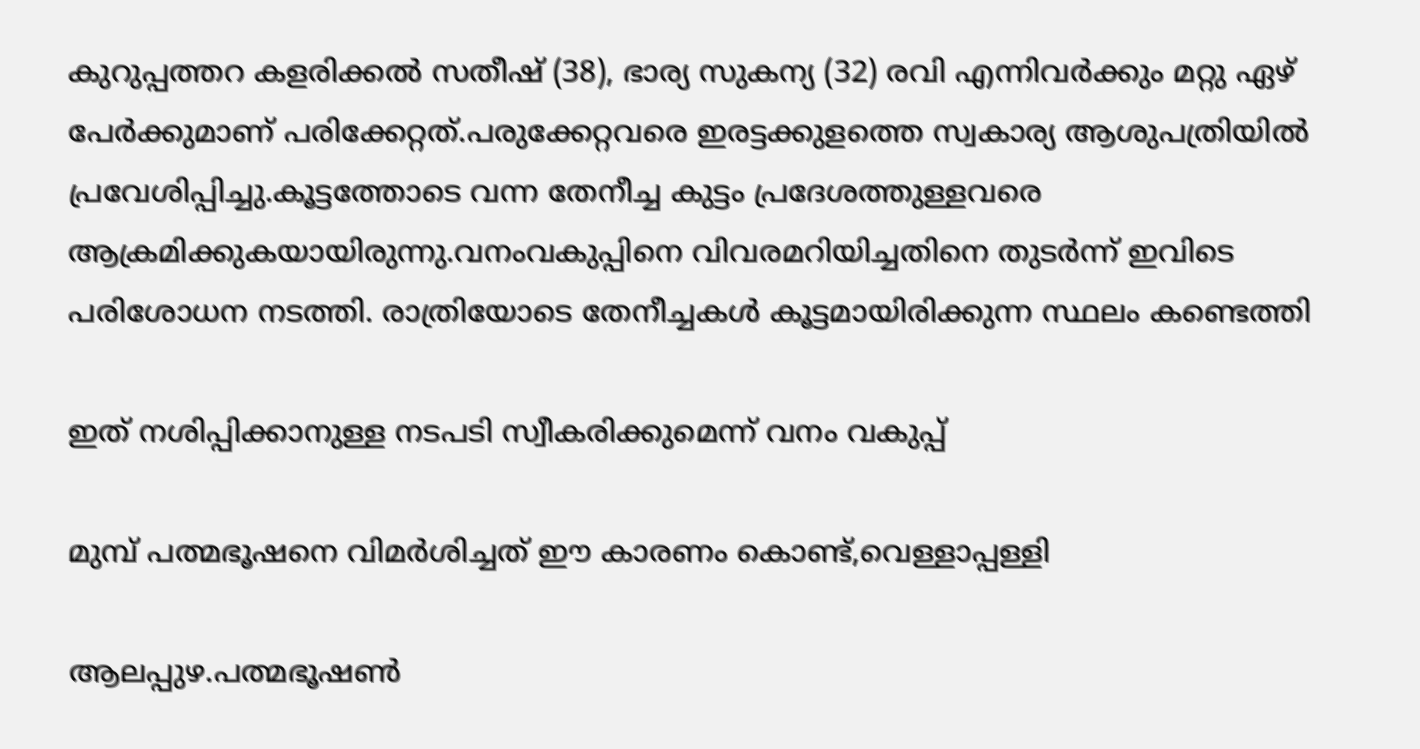കുറുപ്പത്തറ കളരിക്കൽ സതീഷ് (38), ഭാര്യ സുകന്യ (32) രവി എന്നിവർക്കും മറ്റു ഏഴ് പേർക്കുമാണ് പരിക്കേറ്റത്.പരുക്കേറ്റവരെ ഇരട്ടക്കുളത്തെ സ്വകാര്യ ആശുപത്രിയിൽ പ്രവേശിപ്പിച്ചു.കൂട്ടത്തോടെ വന്ന തേനീച്ച കുട്ടം പ്രദേശത്തുള്ളവരെ ആക്രമിക്കുകയായിരുന്നു.വനംവകുപ്പിനെ വിവരമറിയിച്ചതിനെ തുടർന്ന് ഇവിടെ പരിശോധന നടത്തി. രാത്രിയോടെ തേനീച്ചകൾ കൂട്ടമായിരിക്കുന്ന സ്ഥലം കണ്ടെത്തി

ഇത് നശിപ്പിക്കാനുള്ള നടപടി സ്വീകരിക്കുമെന്ന് വനം വകുപ്പ്

മുമ്പ് പത്മഭൂഷനെ വിമർശിച്ചത് ഈ കാരണം കൊണ്ട്,വെള്ളാപ്പള്ളി

ആലപ്പുഴ.പത്മഭൂഷൺ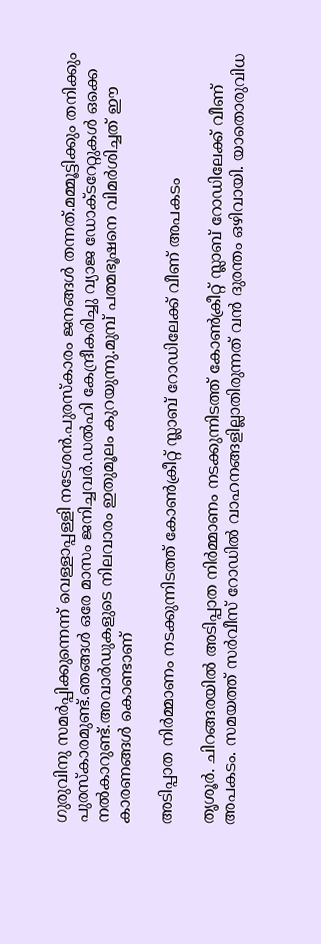ഗുരുവിനു സമർപ്പിക്കുന്നെന്ന് വെള്ളാപ്പള്ളി നടേശൻ.പുരസ്‌കാരം ജനങ്ങൾ തന്നത്.മമ്മൂട്ടിക്കും തനിക്കും പുരസ്‌കാരമുണ്ട്.ഞങ്ങൾ ഒരേ മാസം ജനിച്ചവർ.ഡൽഹി കേന്ദ്രീകരിച്ചു വ്യാജ ഡോക്ടറേറ്റുകൾ ഒക്കെ നൽകാറുണ്ട്.അവാർഡുകളുടെ നിലവാരം ഇതുമൂലം കുറയുന്നു.മുമ്പ് പത്മഭൂഷനെ വിമർശിച്ചത് ഈ കാരണങ്ങൾ കൊണ്ടാണ്

അടിപ്പാത നിർമ്മാണം നടക്കുന്നിടത്ത് കോൺക്രീറ്റ് സ്ലാബ് റോഡിലേക്ക് വീണ് അപകടം

തൃശൂർ. ചിറങ്ങരയിൽ അടിപ്പാത നിർമ്മാണം നടക്കുന്നിടത്ത് കോൺക്രീറ്റ് സ്ലാബ് റോഡിലേക്ക് വീണ് അപകടം. സമയത്ത് സർവീസ് റോഡിൽ വാഹനങ്ങളില്ലാതിരുന്നത് വൻ ദുരന്തം ഒഴിവായി. യാതൊരുവിധ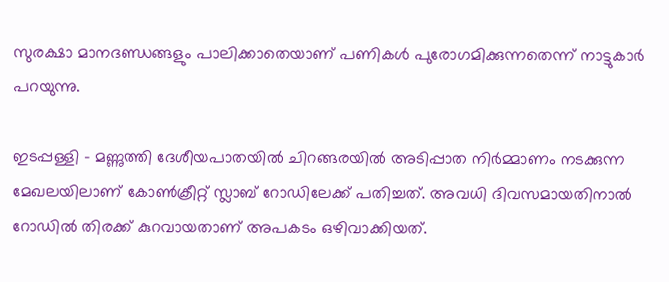സുരക്ഷാ മാനദണ്ഡങ്ങളും പാലിക്കാതെയാണ് പണികൾ പുരോഗമിക്കുന്നതെന്ന് നാട്ടുകാർ പറയുന്നു.

ഇടപ്പള്ളി – മണ്ണുത്തി ദേശീയപാതയിൽ ചിറങ്ങരയിൽ അടിപ്പാത നിർമ്മാണം നടക്കുന്ന മേഖലയിലാണ് കോൺക്രീറ്റ് സ്ലാബ് റോഡിലേക്ക് പതിച്ചത്. അവധി ദിവസമായതിനാൽ റോഡിൽ തിരക്ക് കുറവായതാണ് അപകടം ഒഴിവാക്കിയത്.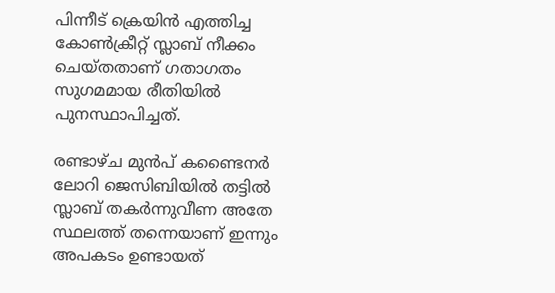പിന്നീട് ക്രെയിൻ എത്തിച്ച കോൺക്രീറ്റ് സ്ലാബ് നീക്കം ചെയ്തതാണ് ഗതാഗതം സുഗമമായ രീതിയിൽ പുനസ്ഥാപിച്ചത്.

രണ്ടാഴ്ച മുൻപ് കണ്ടൈനർ ലോറി ജെസിബിയിൽ തട്ടിൽ സ്ലാബ് തകർന്നുവീണ അതേ സ്ഥലത്ത് തന്നെയാണ് ഇന്നും അപകടം ഉണ്ടായത്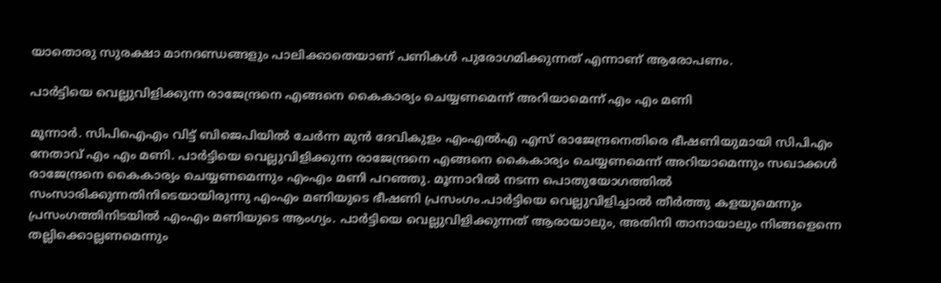യാതൊരു സുരക്ഷാ മാനദണ്ഡങ്ങളും പാലിക്കാതെയാണ് പണികൾ പുരോഗമിക്കുന്നത് എന്നാണ് ആരോപണം.

പാര്‍ട്ടിയെ വെല്ലുവിളിക്കുന്ന രാജേന്ദ്രനെ എങ്ങനെ കൈകാര്യം ചെയ്യണമെന്ന് അറിയാമെന്ന് എം എം മണി

മൂന്നാര്‍. സിപിഐഎം വിട്ട് ബിജെപിയില്‍ ചേര്‍ന്ന മുന്‍ ദേവികുളം എംഎല്‍എ എസ് രാജേന്ദ്രനെതിരെ ഭീഷണിയുമായി സിപിഎം നേതാവ് എം എം മണി. പാര്‍ട്ടിയെ വെല്ലുവിളിക്കുന്ന രാജേന്ദ്രനെ എങ്ങനെ കൈകാര്യം ചെയ്യണമെന്ന് അറിയാമെന്നും സഖാക്കൾ രാജേന്ദ്രനെ കൈകാര്യം ചെയ്യണമെന്നും എംഎം മണി പറഞ്ഞു. മൂന്നാറില്‍ നടന്ന പൊതുയോഗത്തിൽ സംസാരിക്കുന്നതിനിടെയായിരുന്നു എംഎം മണിയുടെ ഭീഷണി പ്രസംഗം.പാർട്ടിയെ വെല്ലുവിളിച്ചാൽ തീർത്തു കളയുമെന്നും പ്രസംഗത്തിനിടയിൽ എംഎം മണിയുടെ ആംഗ്യം. പാര്‍ട്ടിയെ വെല്ലുവിളിക്കുന്നത് ആരായാലും, അതിനി താനായാലും നിങ്ങളെന്നെ തല്ലിക്കൊല്ലണമെന്നും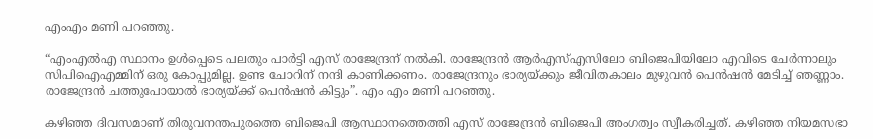എംഎം മണി പറഞ്ഞു.

“എംഎല്‍എ സ്ഥാനം ഉള്‍പ്പെടെ പലതും പാര്‍ട്ടി എസ് രാജേന്ദ്രന് നല്‍കി. രാജേന്ദ്രൻ ആര്‍എസ്എസിലോ ബിജെപിയിലോ എവിടെ ചേര്‍ന്നാലും സിപിഐഎമ്മിന് ഒരു കോപ്പുമില്ല. ഉണ്ട ചോറിന് നന്ദി കാണിക്കണം. രാജേന്ദ്രനും ഭാര്യയ്ക്കും ജീവിതകാലം മുഴുവന്‍ പെന്‍ഷന്‍ മേടിച്ച് ഞണ്ണാം. രാജേന്ദ്രന്‍ ചത്തുപോയാല്‍ ഭാര്യയ്ക്ക് പെന്‍ഷന്‍ കിട്ടും”. എം എം മണി പറഞ്ഞു.

കഴിഞ്ഞ ദിവസമാണ് തിരുവനന്തപുരത്തെ ബിജെപി ആസ്ഥാനത്തെത്തി എസ് രാജേന്ദ്രൻ ബിജെപി അംഗത്വം സ്വീകരിച്ചത്. കഴിഞ്ഞ നിയമസഭാ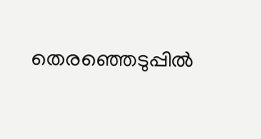തെരഞ്ഞെടുപ്പില്‍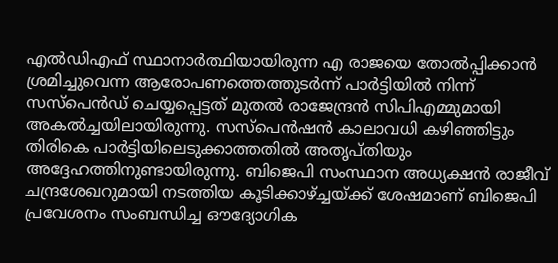എല്‍ഡിഎഫ് സ്ഥാനാര്‍ത്ഥിയായിരുന്ന എ രാജയെ തോല്‍പ്പിക്കാന്‍ ശ്രമിച്ചുവെന്ന ആരോപണത്തെത്തുടര്‍ന്ന് പാർട്ടിയിൽ നിന്ന് സസ്‌പെന്‍ഡ് ചെയ്യപ്പെട്ടത് മുതൽ രാജേന്ദ്രൻ സിപിഎമ്മുമായി അകൽച്ചയിലായിരുന്നു. സസ്‌പെന്‍ഷന്‍ കാലാവധി കഴിഞ്ഞിട്ടും തിരികെ പാര്‍ട്ടിയിലെടുക്കാത്തതിൽ അതൃപ്തിയും അദ്ദേഹത്തിനുണ്ടായിരുന്നു. ബിജെപി സംസ്ഥാന അധ്യക്ഷൻ രാജീവ് ചന്ദ്രശേഖറുമായി നടത്തിയ കൂടിക്കാഴ്ച്ചയ്ക്ക് ശേഷമാണ് ബിജെപി പ്രവേശനം സംബന്ധിച്ച ഔദ്യോഗിക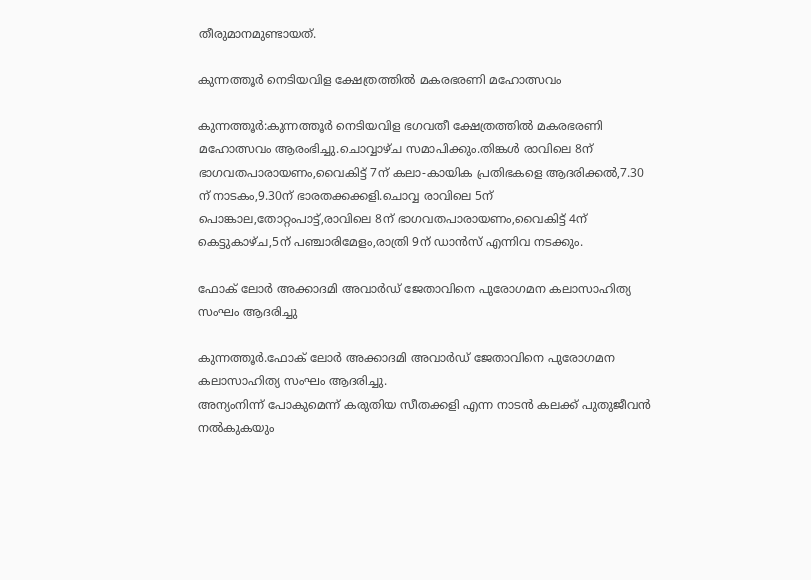തീരുമാനമുണ്ടായത്.

കുന്നത്തൂർ നെടിയവിള ക്ഷേത്രത്തിൽ മകരഭരണി മഹോത്സവം

കുന്നത്തൂർ:കുന്നത്തൂർ നെടിയവിള ഭഗവതീ ക്ഷേത്രത്തിൽ മകരഭരണി മഹോത്സവം ആരംഭിച്ചു.ചൊവ്വാഴ്ച സമാപിക്കും.തിങ്കൾ രാവിലെ 8ന് ഭാഗവതപാരായണം,വൈകിട്ട് 7ന് കലാ-കായിക പ്രതിഭകളെ ആദരിക്കൽ,7.30 ന് നാടകം,9.30ന് ഭാരതക്കക്കളി.ചൊവ്വ രാവിലെ 5ന് പൊങ്കാല,തോറ്റംപാട്ട്,രാവിലെ 8ന് ഭാഗവതപാരായണം,വൈകിട്ട് 4ന് കെട്ടുകാഴ്ച,5ന് പഞ്ചാരിമേളം,രാത്രി 9ന് ഡാൻസ് എന്നിവ നടക്കും.

ഫോക് ലോർ അക്കാദമി അവാർഡ് ജേതാവിനെ പുരോഗമന കലാസാഹിത്യ സംഘം ആദരിച്ചു

കുന്നത്തൂര്‍.ഫോക് ലോർ അക്കാദമി അവാർഡ് ജേതാവിനെ പുരോഗമന കലാസാഹിത്യ സംഘം ആദരിച്ചു.
അന്യംനിന്ന് പോകുമെന്ന് കരുതിയ സീതക്കളി എന്ന നാടൻ കലക്ക് പുതുജീവൻ നൽകുകയും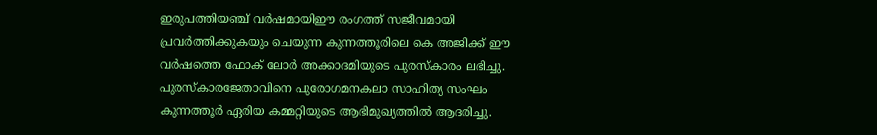ഇരുപത്തിയഞ്ച് വർഷമായിഈ രംഗത്ത് സജീവമായി പ്രവർത്തിക്കുകയും ചെയുന്ന കുന്നത്തൂരിലെ കെ അജിക്ക് ഈ വർഷത്തെ ഫോക് ലോർ അക്കാദമിയുടെ പുരസ്‌കാരം ലഭിച്ചു. പുരസ്‌കാരജേതാവിനെ പുരോഗമനകലാ സാഹിത്യ സംഘം കുന്നത്തൂർ ഏരിയ കമ്മറ്റിയുടെ ആഭിമുഖ്യത്തിൽ ആദരിച്ചു.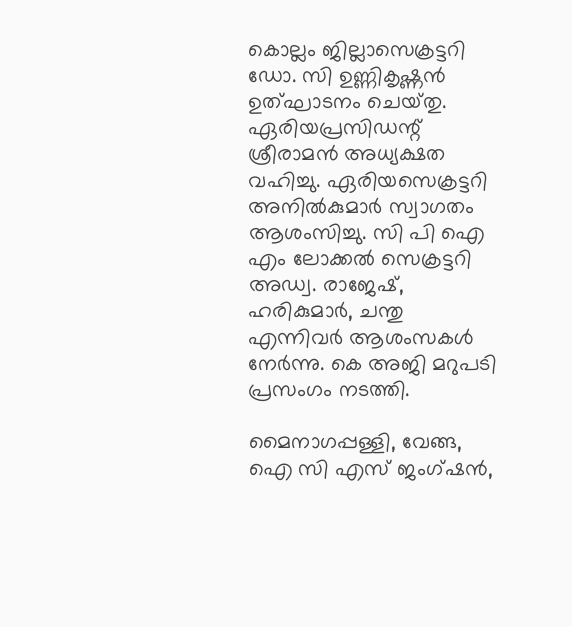കൊല്ലം ജില്ലാസെക്രട്ടറി ഡോ. സി ഉണ്ണികൃഷ്ണൻ ഉത്ഘാടനം ചെയ്‌തു. ഏരിയപ്രസിഡന്റ് ശ്രീരാമൻ അധ്യക്ഷത വഹിച്ചു. ഏരിയസെക്രട്ടറി അനിൽകുമാർ സ്വാഗതം ആശംസിച്ചു. സി പി ഐ എം ലോക്കൽ സെക്രട്ടറി അഡ്വ. രാജേഷ്, ഹരികുമാർ, ചന്തു എന്നിവർ ആശംസകൾ നേർന്നു. കെ അജി മറുപടി പ്രസംഗം നടത്തി.

മൈനാഗപ്പള്ളി, വേങ്ങ, ഐ സി എസ് ജംഗ്ഷൻ,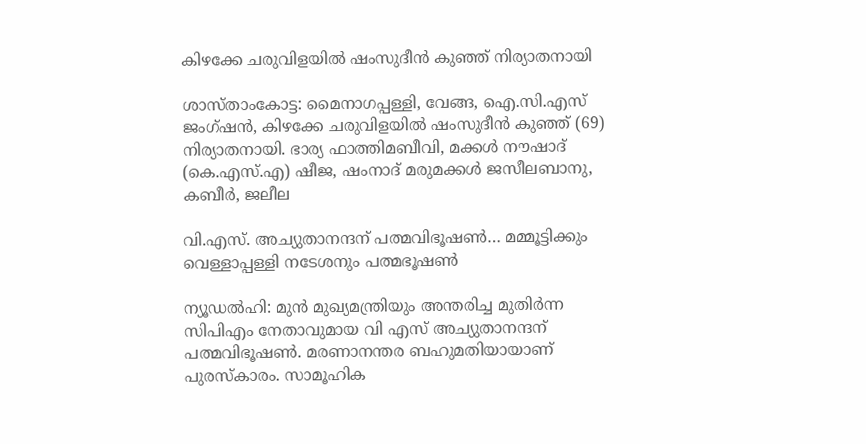കിഴക്കേ ചരുവിളയിൽ ഷംസുദീൻ കുഞ്ഞ് നിര്യാതനായി

ശാസ്താംകോട്ട: മൈനാഗപ്പള്ളി, വേങ്ങ, ഐ.സി.എസ് ജംഗ്ഷൻ, കിഴക്കേ ചരുവിളയിൽ ഷംസുദീൻ കുഞ്ഞ് (69) നിര്യാതനായി. ഭാര്യ ഫാത്തിമബീവി, മക്കൾ നൗഷാദ് (കെ.എസ്.എ) ഷീജ, ഷംനാദ് മരുമക്കൾ ജസീലബാനു, കബീർ, ജലീല

വി.എസ്. അച്യുതാനന്ദന് പത്മവിഭൂഷണ്‍… മമ്മൂട്ടിക്കും വെള്ളാപ്പള്ളി നടേശനും പത്മഭൂഷണ്‍

ന്യൂഡല്‍ഹി: മുന്‍ മുഖ്യമന്ത്രിയും അന്തരിച്ച മുതിര്‍ന്ന സിപിഎം നേതാവുമായ വി എസ് അച്യുതാനന്ദന് പത്മവിഭൂഷണ്‍. മരണാനന്തര ബഹുമതിയായാണ് പുരസ്‌കാരം. സാമൂഹിക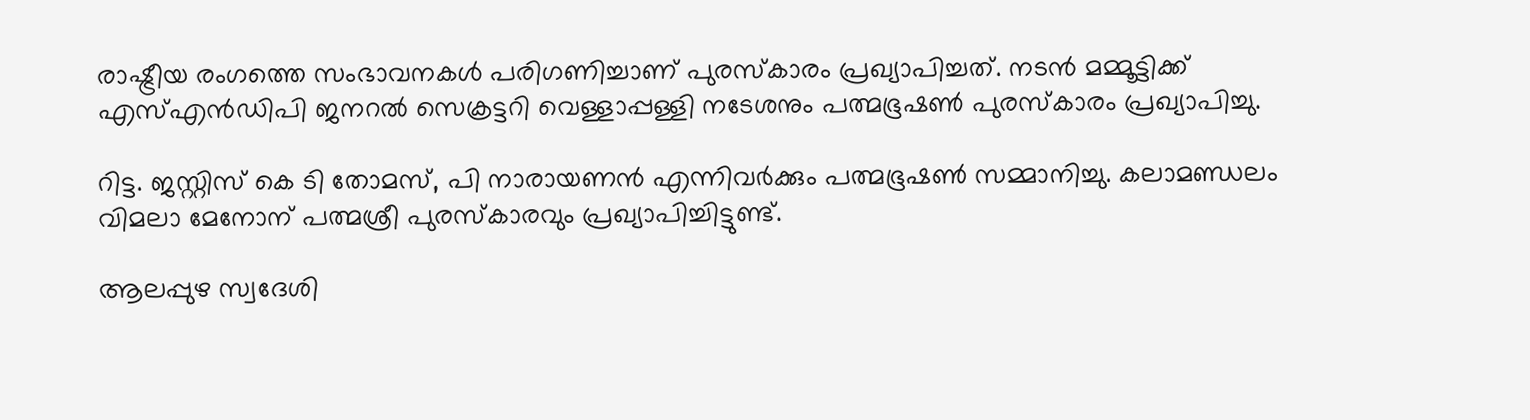രാഷ്ട്രീയ രംഗത്തെ സംഭാവനകള്‍ പരിഗണിച്ചാണ് പുരസ്‌കാരം പ്രഖ്യാപിച്ചത്. നടന്‍ മമ്മൂട്ടിക്ക് എസ്എന്‍ഡിപി ജനറല്‍ സെക്രട്ടറി വെള്ളാപ്പള്ളി നടേശനും പത്മഭൂഷണ്‍ പുരസ്‌കാരം പ്രഖ്യാപിച്ചു.

റിട്ട. ജസ്റ്റിസ് കെ ടി തോമസ്, പി നാരായണന്‍ എന്നിവര്‍ക്കും പത്മഭൂഷണ്‍ സമ്മാനിച്ചു. കലാമണ്ഡലം വിമലാ മേനോന് പത്മശ്രീ പുരസ്‌കാരവും പ്രഖ്യാപിച്ചിട്ടുണ്ട്.

ആലപ്പുഴ സ്വദേശി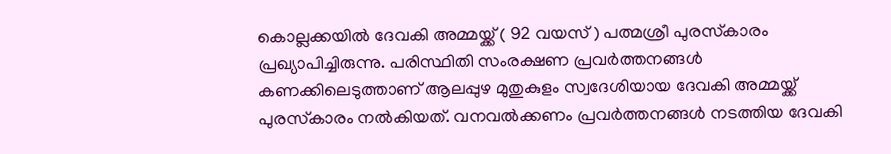കൊല്ലക്കയില്‍ ദേവകി അമ്മയ്ക്ക് ( 92 വയസ് ) പത്മശ്രീ പുരസ്‌കാരം പ്രഖ്യാപിച്ചിരുന്നു. പരിസ്ഥിതി സംരക്ഷണ പ്രവര്‍ത്തനങ്ങള്‍ കണക്കിലെടുത്താണ് ആലപ്പുഴ മുതുകുളം സ്വദേശിയായ ദേവകി അമ്മയ്ക്ക് പുരസ്‌കാരം നല്‍കിയത്. വനവല്‍ക്കണം പ്രവര്‍ത്തനങ്ങള്‍ നടത്തിയ ദേവകി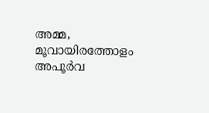അമ്മ, മൂവായിരത്തോളം അപൂര്‍വ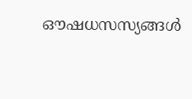ഔഷധസസ്യങ്ങള്‍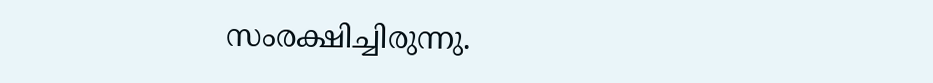സംരക്ഷിച്ചിരുന്നു.